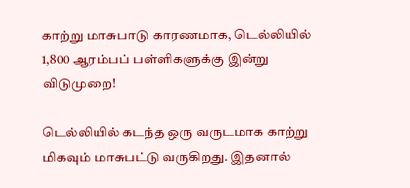காற்று மாசுபாடு காரணமாக, டெல்லியில் 1,800 ஆரம்பப் பள்ளிகளுக்கு இன்று விடுமுறை!

டெல்லியில் கடந்த ஒரு வருடமாக காற்று மிகவும் மாசுபட்டு வருகிறது. இதனால்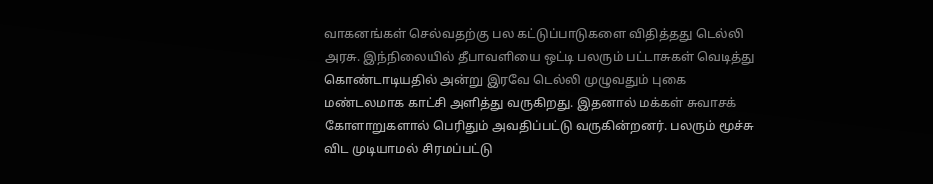வாகனங்கள் செல்வதற்கு பல கட்டுப்பாடுகளை விதித்தது டெல்லி அரசு. இந்நிலையில் தீபாவளியை ஒட்டி பலரும் பட்டாசுகள் வெடித்து கொண்டாடியதில் அன்று இரவே டெல்லி முழுவதும் புகை மண்டலமாக காட்சி அளித்து வருகிறது. இதனால் மக்கள் சுவாசக் கோளாறுகளால் பெரிதும் அவதிப்பட்டு வருகின்றனர். பலரும் மூச்சு விட முடியாமல் சிரமப்பட்டு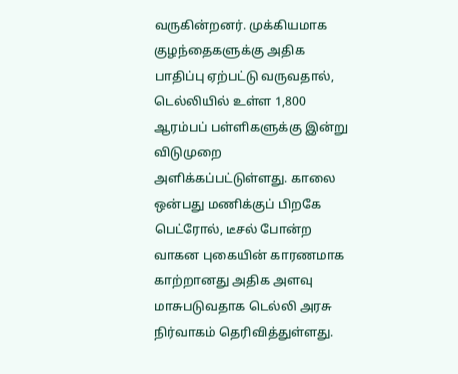வருகின்றனர். முக்கியமாக குழந்தைகளுக்கு அதிக பாதிப்பு ஏற்பட்டு வருவதால், டெல்லியில் உள்ள 1,800 ஆரம்பப் பள்ளிகளுக்கு இன்று விடுமுறை அளிக்கப்பட்டுள்ளது. காலை ஒன்பது மணிக்குப் பிறகே பெட்ரோல், டீசல் போன்ற வாகன புகையின் காரணமாக காற்றானது அதிக அளவு மாசுபடுவதாக டெல்லி அரசு நிர்வாகம் தெரிவித்துள்ளது.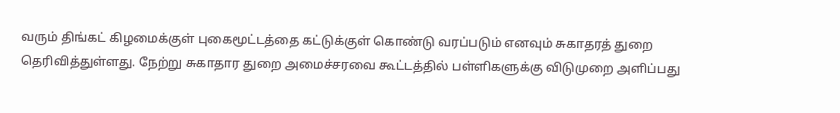வரும் திங்கட் கிழமைக்குள் புகைமூட்டத்தை கட்டுக்குள் கொண்டு வரப்படும் எனவும் சுகாதரத் துறை தெரிவித்துள்ளது. நேற்று சுகாதார துறை அமைச்சரவை கூட்டத்தில் பள்ளிகளுக்கு விடுமுறை அளிப்பது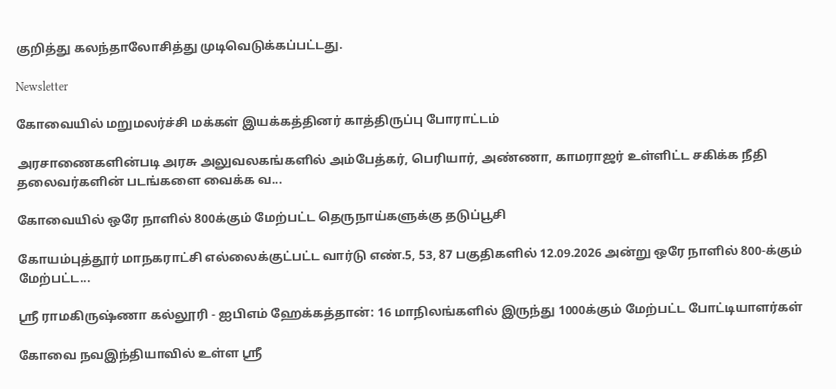குறித்து கலந்தாலோசித்து முடிவெடுக்கப்பட்டது.

Newsletter

கோவையில் மறுமலர்ச்சி மக்கள் இயக்கத்தினர் காத்திருப்பு போராட்டம்

அரசாணைகளின்படி அரசு அலுவலகங்களில் அம்பேத்கர், பெரியார், அண்ணா, காமராஜர் உள்ளிட்ட சகிக்க நீதி தலைவர்களின் படங்களை வைக்க வ...

கோவையில் ஒரே நாளில் 800க்கும் மேற்பட்ட தெருநாய்களுக்கு தடுப்பூசி

கோயம்புத்தூர் மாநகராட்சி எல்லைக்குட்பட்ட வார்டு எண்.5, 53, 87 பகுதிகளில் 12.09.2026 அன்று ஒரே நாளில் 800-க்கும் மேற்பட்ட...

ஸ்ரீ ராமகிருஷ்ணா கல்லூரி - ஐபிஎம் ஹேக்கத்தான்: 16 மாநிலங்களில் இருந்து 1000க்கும் மேற்பட்ட போட்டியாளர்கள்

கோவை நவஇந்தியாவில் உள்ள ஸ்ரீ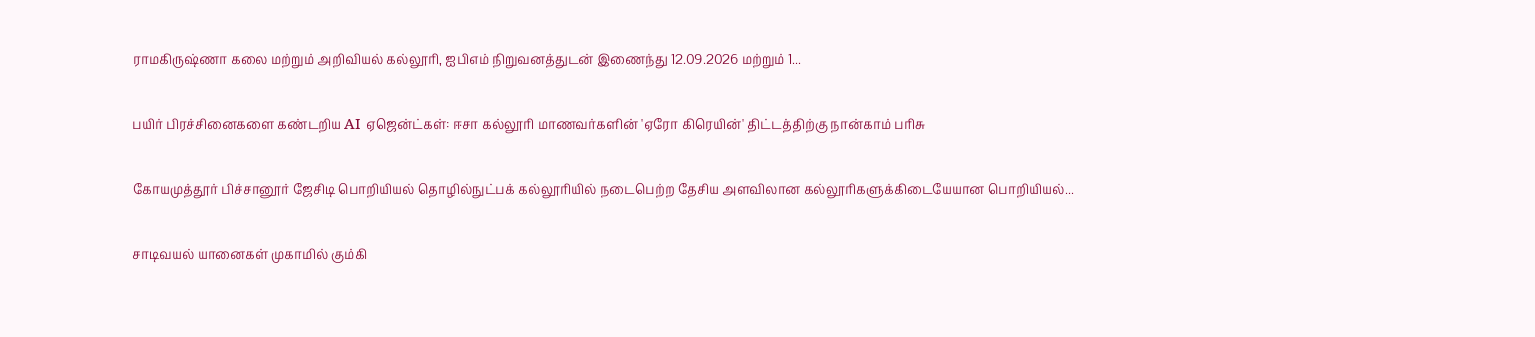ராமகிருஷ்ணா கலை மற்றும் அறிவியல் கல்லூரி, ஐபிஎம் நிறுவனத்துடன் இணைந்து 12.09.2026 மற்றும் 1...

பயிர் பிரச்சினைகளை கண்டறிய AI ஏஜென்ட்கள்: ஈசா கல்லூரி மாணவர்களின் 'ஏரோ கிரெயின்' திட்டத்திற்கு நான்காம் பரிசு

கோயமுத்தூர் பிச்சானூர் ஜேசிடி பொறியியல் தொழில்நுட்பக் கல்லூரியில் நடைபெற்ற தேசிய அளவிலான கல்லூரிகளுக்கிடையேயான பொறியியல்...

சாடிவயல் யானைகள் முகாமில் கும்கி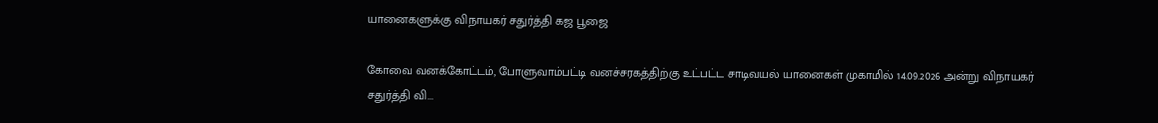யானைகளுக்கு விநாயகர் சதுர்த்தி கஜ பூஜை

கோவை வனக்கோட்டம், போளுவாம்பட்டி வனச்சரகத்திற்கு உட்பட்ட சாடிவயல் யானைகள் முகாமில் 14.09.2026 அன்று விநாயகர் சதுர்த்தி வி...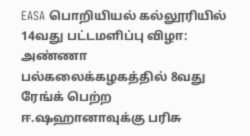EASA பொறியியல் கல்லூரியில் 14வது பட்டமளிப்பு விழா: அண்ணா பல்கலைக்கழகத்தில் 8வது ரேங்க் பெற்ற ஈ.ஷஹானாவுக்கு பரிசு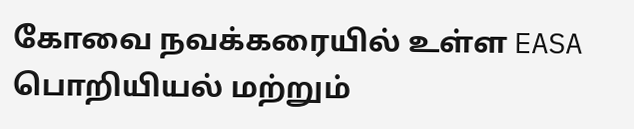கோவை நவக்கரையில் உள்ள EASA பொறியியல் மற்றும்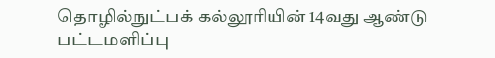தொழில்நுட்பக் கல்லூரியின் 14வது ஆண்டு பட்டமளிப்பு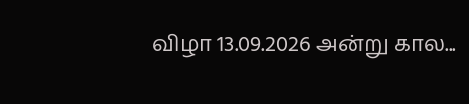விழா 13.09.2026 அன்று கால...